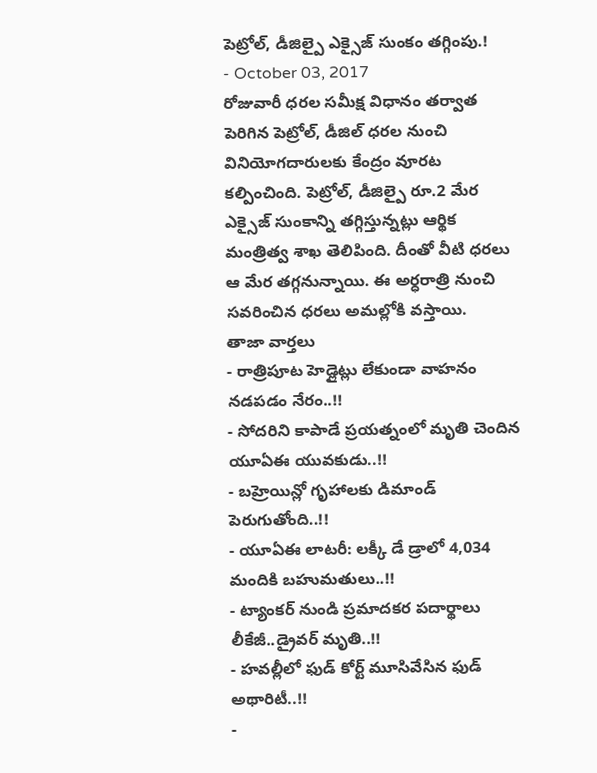పెట్రోల్, డీజిల్పై ఎక్సైజ్ సుంకం తగ్గింపు.!
- October 03, 2017
రోజువారీ ధరల సమీక్ష విధానం తర్వాత పెరిగిన పెట్రోల్, డీజిల్ ధరల నుంచి వినియోగదారులకు కేంద్రం వూరట కల్పించింది. పెట్రోల్, డీజిల్పై రూ.2 మేర ఎక్సైజ్ సుంకాన్ని తగ్గిస్తున్నట్లు ఆర్థిక మంత్రిత్వ శాఖ తెలిపింది. దీంతో వీటి ధరలు ఆ మేర తగ్గనున్నాయి. ఈ అర్ధరాత్రి నుంచి సవరించిన ధరలు అమల్లోకి వస్తాయి.
తాజా వార్తలు
- రాత్రిపూట హెడ్లైట్లు లేకుండా వాహనం నడపడం నేరం..!!
- సోదరిని కాపాడే ప్రయత్నంలో మృతి చెందిన యూఏఈ యువకుడు..!!
- బహ్రెయిన్లో గృహాలకు డిమాండ్ పెరుగుతోంది..!!
- యూఏఈ లాటరీ: లక్కీ డే డ్రాలో 4,034 మందికి బహుమతులు..!!
- ట్యాంకర్ నుండి ప్రమాదకర పదార్థాలు లీకేజీ..డ్రైవర్ మృతి..!!
- హవల్లీలో ఫుడ్ కోర్ట్ మూసివేసిన ఫుడ్ అథారిటీ..!!
-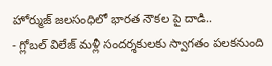హోర్ముజ్ జలసంధిలో భారత నౌకల పై దాడి..
- గ్లోబల్ విలేజ్ మళ్లీ సందర్శకులకు స్వాగతం పలకనుంది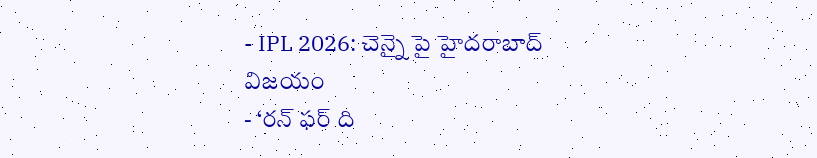- IPL 2026: చెన్నై పై హైదరాబాద్ విజయం
- ‘రన్ ఫర్ ది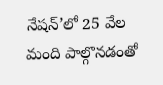నేషన్’లో 25 వేల మంది పాల్గొనడంతో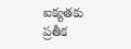ఐక్యతకు ప్రతీక